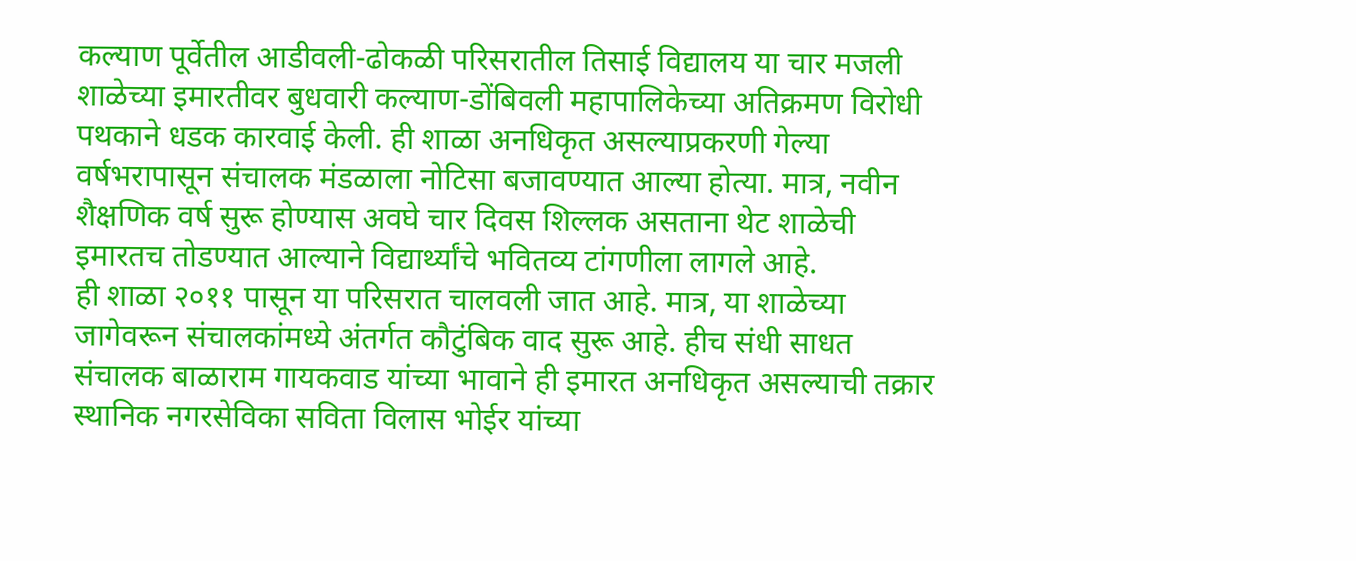कल्याण पूर्वेतील आडीवली-ढोकळी परिसरातील तिसाई विद्यालय या चार मजली शाळेच्या इमारतीवर बुधवारी कल्याण-डोंबिवली महापालिकेच्या अतिक्रमण विरोधी पथकाने धडक कारवाई केली. ही शाळा अनधिकृत असल्याप्रकरणी गेल्या वर्षभरापासून संचालक मंडळाला नोटिसा बजावण्यात आल्या होत्या. मात्र, नवीन शैक्षणिक वर्ष सुरू होण्यास अवघे चार दिवस शिल्लक असताना थेट शाळेची इमारतच तोडण्यात आल्याने विद्यार्थ्यांचे भवितव्य टांगणीला लागले आहे.
ही शाळा २०११ पासून या परिसरात चालवली जात आहे. मात्र, या शाळेच्या जागेवरून संचालकांमध्ये अंतर्गत कौटुंबिक वाद सुरू आहे. हीच संधी साधत संचालक बाळाराम गायकवाड यांच्या भावाने ही इमारत अनधिकृत असल्याची तक्रार स्थानिक नगरसेविका सविता विलास भोईर यांच्या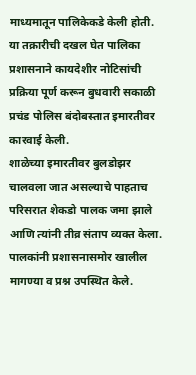माध्यमातून पालिकेकडे केली होती. या तक्रारीची दखल घेत पालिका प्रशासनाने कायदेशीर नोटिसांची प्रक्रिया पूर्ण करून बुधवारी सकाळी प्रचंड पोलिस बंदोबस्तात इमारतीवर कारवाई केली.
शाळेच्या इमारतीवर बुलडोझर चालवला जात असल्याचे पाहताच परिसरात शेकडो पालक जमा झाले आणि त्यांनी तीव्र संताप व्यक्त केला. पालकांनी प्रशासनासमोर खालील मागण्या व प्रश्न उपस्थित केले.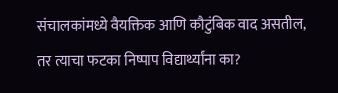संचालकांमध्ये वैयक्तिक आणि कौटुंबिक वाद असतील, तर त्याचा फटका निष्पाप विद्यार्थ्यांना का?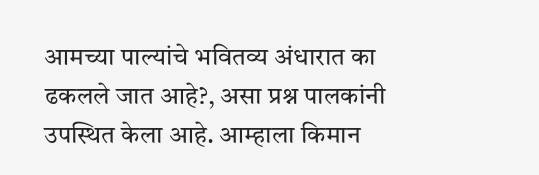आमच्या पाल्यांचे भवितव्य अंधारात का ढकलले जात आहे?, असा प्रश्न पालकांनी उपस्थित केला आहे. आम्हाला किमान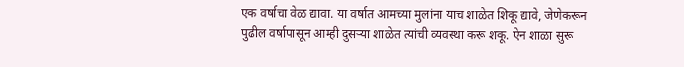एक वर्षाचा वेळ द्यावा. या वर्षात आमच्या मुलांना याच शाळेत शिकू द्यावे, जेणेकरून पुढील वर्षापासून आम्ही दुसऱ्या शाळेत त्यांची व्यवस्था करू शकू. ऐन शाळा सुरू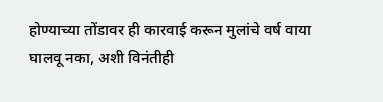होण्याच्या तोंडावर ही कारवाई करून मुलांचे वर्ष वाया घालवू नका, अशी विनंतीही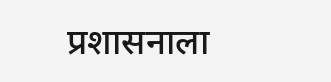प्रशासनाला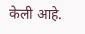केली आहे.